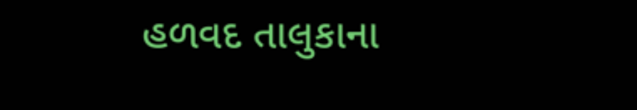હળવદ તાલુકાના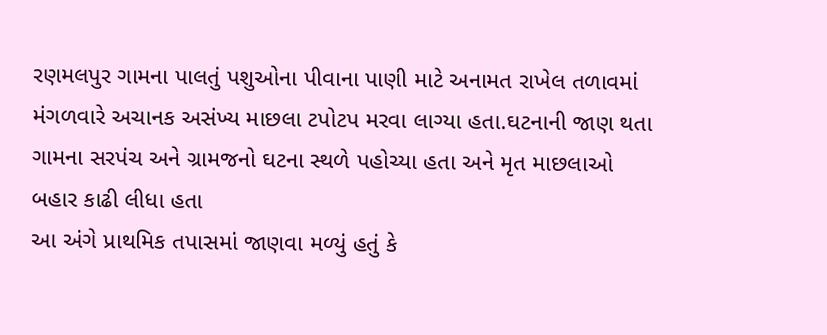રણમલપુર ગામના પાલતું પશુઓના પીવાના પાણી માટે અનામત રાખેલ તળાવમાં મંગળવારે અચાનક અસંખ્ય માછલા ટપોટપ મરવા લાગ્યા હતા.ઘટનાની જાણ થતા ગામના સરપંચ અને ગ્રામજનો ઘટના સ્થળે પહોચ્યા હતા અને મૃત માછલાઓ બહાર કાઢી લીધા હતા
આ અંગે પ્રાથમિક તપાસમાં જાણવા મળ્યું હતું કે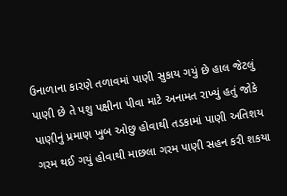ઉનાળાના કારણે તળાવમાં પાણી સુકાય ગયું છે હાલ જેટલું પાણી છે તે પશુ પક્ષીના પીવા માટે અનામત રાખ્યું હતું જોકે પાણીનું પ્રમાણ ખુબ ઓછુ હોવાથી તડકામાં પાણી અતિશય ગરમ થઈ ગયું હોવાથી માછલા ગરમ પાણી સહન કરી શકયા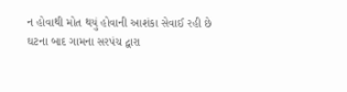ન હોવાથી મોત થયું હોવાની આશંકા સેવાઈ રહી છે
ઘટના બાદ ગામના સરપંચ દ્વારા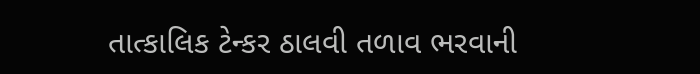તાત્કાલિક ટેન્કર ઠાલવી તળાવ ભરવાની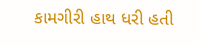કામગીરી હાથ ધરી હતી